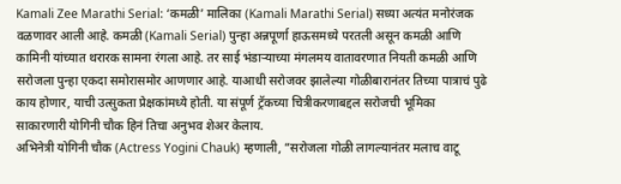Kamali Zee Marathi Serial: ‘कमळी’ मालिका (Kamali Marathi Serial) सध्या अत्यंत मनोरंजक वळणावर आली आहे. कमळी (Kamali Serial) पुन्हा अन्नपूर्णा हाऊसमध्ये परतली असून कमळी आणि कामिनी यांच्यात थरारक सामना रंगला आहे. तर साई भंडाऱ्याच्या मंगलमय वातावरणात नियती कमळी आणि सरोजला पुन्हा एकदा समोरासमोर आणणार आहे. याआधी सरोजवर झालेल्या गोळीबारानंतर तिच्या पात्राचं पुढे काय होणार, याची उत्सुकता प्रेक्षकांमध्ये होती. या संपूर्ण ट्रॅकच्या चित्रीकरणाबद्दल सरोजची भूमिका साकारणारी योगिनी चौक हिनं तिचा अनुभव शेअर केलाय.
अभिनेत्री योगिनी चौक (Actress Yogini Chauk) म्हणाली, “सरोजला गोळी लागल्यानंतर मलाच वाटू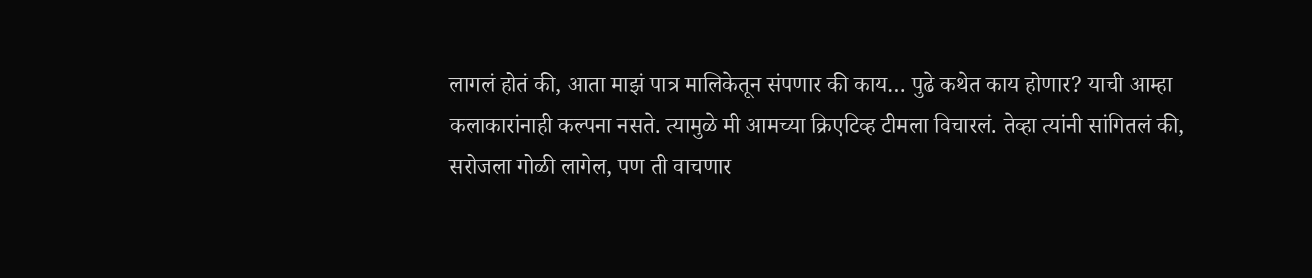लागलं होतं की, आता माझं पात्र मालिकेतून संपणार की काय… पुढे कथेत काय होणार? याची आम्हा कलाकारांनाही कल्पना नसते. त्यामुळे मी आमच्या क्रिएटिव्ह टीमला विचारलं. तेव्हा त्यांनी सांगितलं की, सरोजला गोळी लागेल, पण ती वाचणार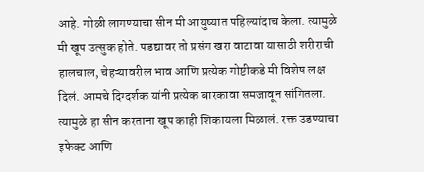आहे. गोळी लागण्याचा सीन मी आयुष्यात पहिल्यांदाच केला. त्यामुळे मी खूप उत्सुक होते. पडद्यावर तो प्रसंग खरा वाटावा यासाठी शरीराची हालचाल, चेहऱ्यावरील भाव आणि प्रत्येक गोष्टीकडे मी विशेष लक्ष दिलं. आमचे दिग्दर्शक यांनी प्रत्येक बारकावा समजावून सांगितला. त्यामुळे हा सीन करताना खूप काही शिकायला मिळालं. रक्त उडण्याचा इफेक्ट आणि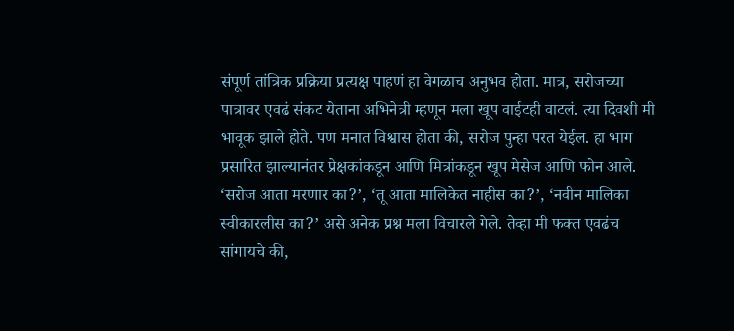संपूर्ण तांत्रिक प्रक्रिया प्रत्यक्ष पाहणं हा वेगळाच अनुभव होता. मात्र, सरोजच्या पात्रावर एवढं संकट येताना अभिनेत्री म्हणून मला खूप वाईटही वाटलं. त्या दिवशी मी भावूक झाले होते. पण मनात विश्वास होता की, सरोज पुन्हा परत येईल. हा भाग प्रसारित झाल्यानंतर प्रेक्षकांकडून आणि मित्रांकडून खूप मेसेज आणि फोन आले. ‘सरोज आता मरणार का?’, ‘तू आता मालिकेत नाहीस का?’, ‘नवीन मालिका स्वीकारलीस का?’ असे अनेक प्रश्न मला विचारले गेले. तेव्हा मी फक्त एवढंच सांगायचे की,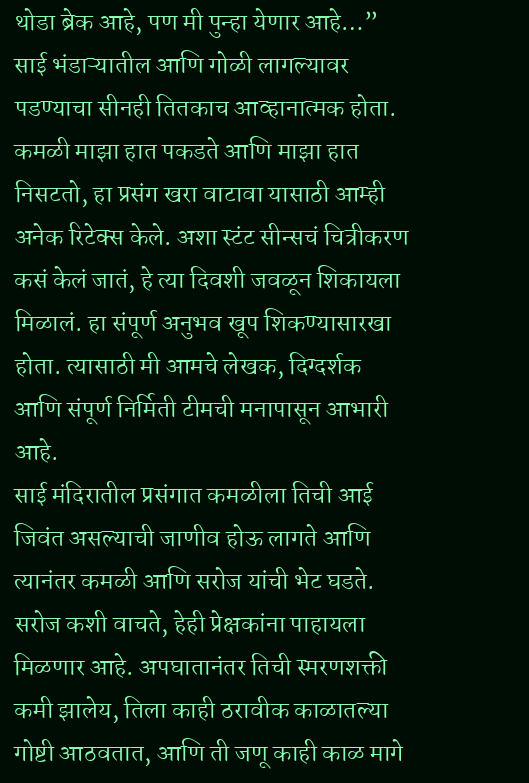थोडा ब्रेक आहे, पण मी पुन्हा येणार आहे…”
साई भंडाऱ्यातील आणि गोळी लागल्यावर पडण्याचा सीनही तितकाच आव्हानात्मक होता. कमळी माझा हात पकडते आणि माझा हात निसटतो, हा प्रसंग खरा वाटावा यासाठी आम्ही अनेक रिटेक्स केले. अशा स्टंट सीन्सचं चित्रीकरण कसं केलं जातं, हे त्या दिवशी जवळून शिकायला मिळालं. हा संपूर्ण अनुभव खूप शिकण्यासारखा होता. त्यासाठी मी आमचे लेखक, दिग्दर्शक आणि संपूर्ण निर्मिती टीमची मनापासून आभारी आहे.
साई मंदिरातील प्रसंगात कमळीला तिची आई जिवंत असल्याची जाणीव होऊ लागते आणि त्यानंतर कमळी आणि सरोज यांची भेट घडते. सरोज कशी वाचते, हेही प्रेक्षकांना पाहायला मिळणार आहे. अपघातानंतर तिची स्मरणशक्ती कमी झालेय, तिला काही ठरावीक काळातल्या गोष्टी आठवतात, आणि ती जणू काही काळ मागे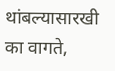थांबल्यासारखी का वागते,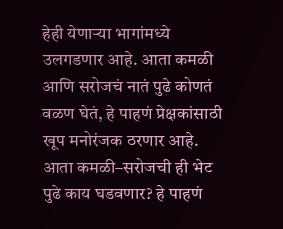हेही येणाऱ्या भागांमध्ये उलगडणार आहे. आता कमळी आणि सरोजचं नातं पुढे कोणतं वळण घेतं, हे पाहणं प्रेक्षकांसाठी खूप मनोरंजक ठरणार आहे. आता कमळी–सरोजची ही भेट पुढे काय घडवणार? हे पाहणं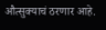औत्सुक्याचं ठरणार आहे.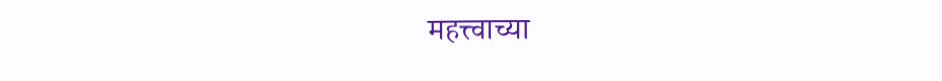महत्त्वाच्या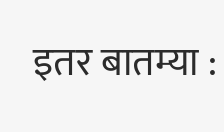इतर बातम्या :